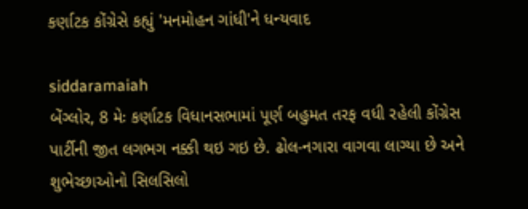કર્ણાટક કોંગ્રેસે કહ્યું 'મનમોહન ગાંધી'ને ધન્યવાદ

siddaramaiah
બેંગ્લોર, 8 મેઃ કર્ણાટક વિધાનસભામાં પૂર્ણ બહુમત તરફ વધી રહેલી કોંગ્રેસ પાર્ટીની જીત લગભગ નક્કી થઇ ગઇ છે. ઢોલ-નગારા વાગવા લાગ્યા છે અને શુભેચ્છાઓનો સિલસિલો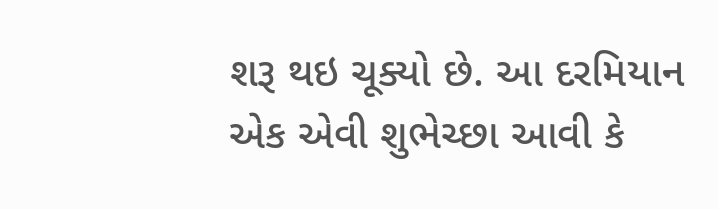શરૂ થઇ ચૂક્યો છે. આ દરમિયાન એક એવી શુભેચ્છા આવી કે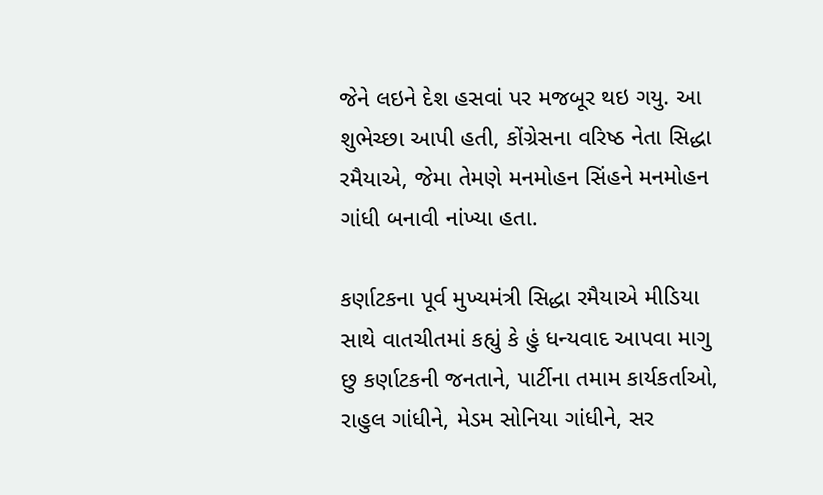જેને લઇને દેશ હસવાં પર મજબૂર થઇ ગયુ. આ શુભેચ્છા આપી હતી, કોંગ્રેસના વરિષ્ઠ નેતા સિદ્ધા રમૈયાએ, જેમા તેમણે મનમોહન સિંહને મનમોહન ગાંધી બનાવી નાંખ્યા હતા.

કર્ણાટકના પૂર્વ મુખ્યમંત્રી સિદ્ધા રમૈયાએ મીડિયા સાથે વાતચીતમાં કહ્યું કે હું ધન્યવાદ આપવા માગુ છુ કર્ણાટકની જનતાને, પાર્ટીના તમામ કાર્યકર્તાઓ, રાહુલ ગાંધીને, મેડમ સોનિયા ગાંધીને, સર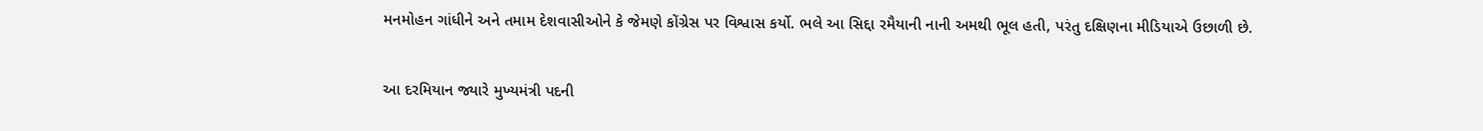મનમોહન ગાંધીને અને તમામ દેશવાસીઓને કે જેમણે કોંગ્રેસ પર વિશ્વાસ કર્યો. ભલે આ સિદ્દા રમૈયાની નાની અમથી ભૂલ હતી, પરંતુ દક્ષિણના મીડિયાએ ઉછાળી છે.

આ દરમિયાન જ્યારે મુખ્યમંત્રી પદની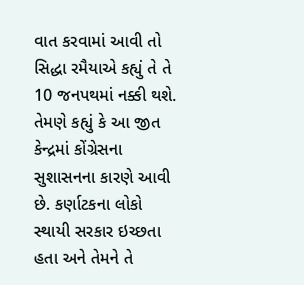વાત કરવામાં આવી તો સિદ્ધા રમૈયાએ કહ્યું તે તે 10 જનપથમાં નક્કી થશે. તેમણે કહ્યું કે આ જીત કેન્દ્રમાં કોંગ્રેસના સુશાસનના કારણે આવી છે. કર્ણાટકના લોકો સ્થાયી સરકાર ઇચ્છતા હતા અને તેમને તે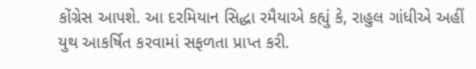કોંગ્રેસ આપશે. આ દરમિયાન સિદ્ધા રમૈયાએ કહ્યું કે, રાહુલ ગાંધીએ અહીં યુથ આકર્ષિત કરવામાં સફળતા પ્રાપ્ત કરી.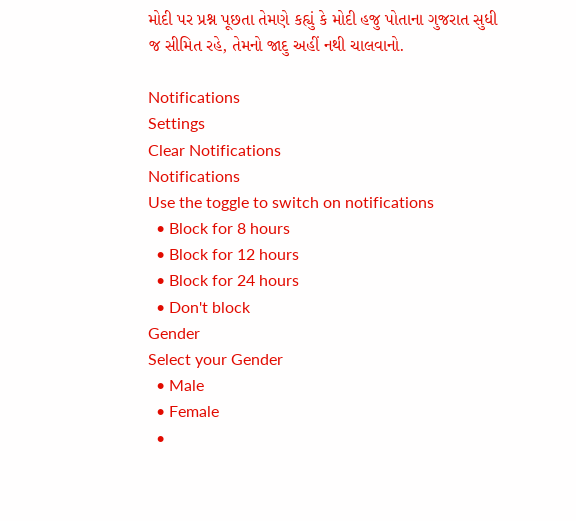મોદી પર પ્રશ્ન પૂછતા તેમણે કહ્યું કે મોદી હજુ પોતાના ગુજરાત સુધી જ સીમિત રહે, તેમનો જાદુ અહીં નથી ચાલવાનો.

Notifications
Settings
Clear Notifications
Notifications
Use the toggle to switch on notifications
  • Block for 8 hours
  • Block for 12 hours
  • Block for 24 hours
  • Don't block
Gender
Select your Gender
  • Male
  • Female
  •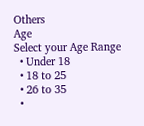Others
Age
Select your Age Range
  • Under 18
  • 18 to 25
  • 26 to 35
  •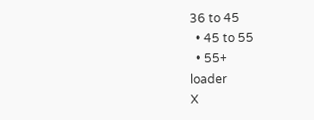36 to 45
  • 45 to 55
  • 55+
loader
X